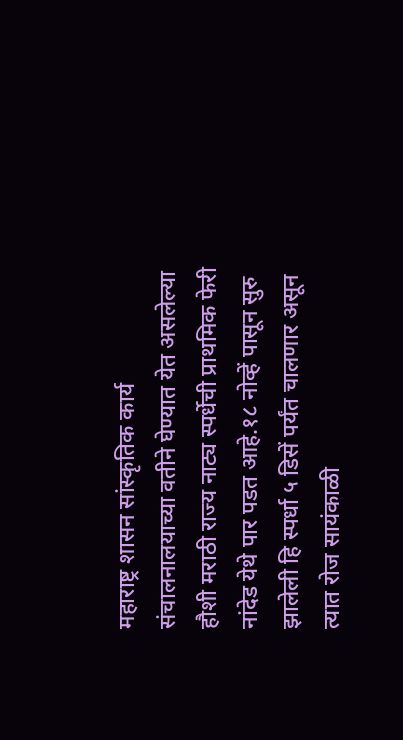महाराष्ट्र शासन सांस्कृतिक कार्य संचालनालयाच्या वतीने घेण्यात येत असलेल्या हौशी मराठी राज्य नाट्य स्पर्धेची प्राथमिक फेरी नांदेड येथे पार पडत आहे.१८ नोव्हें पासून सुरु झालेली हि स्पर्धा ५ डिसें पर्यंत चालणार असून त्यात रोज सायंकाळी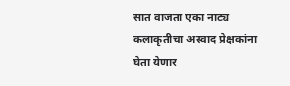सात वाजता एका नाट्य कलाकृतीचा अस्वाद प्रेक्षकांना घेता येणार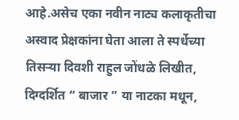आहे.असेच एका नवीन नाट्य कलाकृतीचा अस्वाद प्रेक्षकांना घेता आला ते स्पर्धेच्या तिसऱ्या दिवशी राहुल जोंधळे लिखीत, दिग्दर्शित “ बाजार ” या नाटका मधून,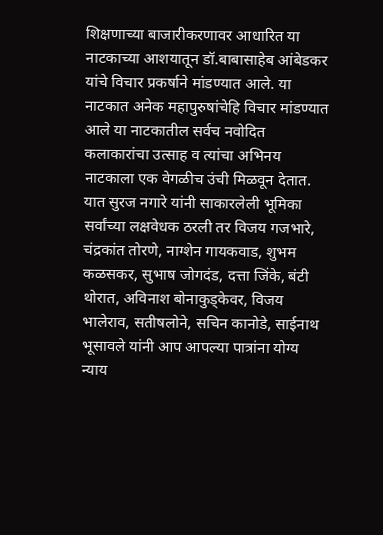शिक्षणाच्या बाजारीकरणावर आधारित या नाटकाच्या आशयातून डॉ.बाबासाहेब आंबेडकर यांचे विचार प्रकर्षाने मांडण्यात आले. या नाटकात अनेक महापुरुषांचेहि विचार मांडण्यात आले या नाटकातील सर्वच नवोदित कलाकारांचा उत्साह व त्यांचा अभिनय नाटकाला एक वेगळीच उंची मिळवून देतात. यात सुरज नगारे यांनी साकारलेली भूमिका सर्वांच्या लक्षवेधक ठरली तर विजय गजभारे, चंद्रकांत तोरणे, नाग्शेन गायकवाड, शुभम कळसकर, सुभाष जोगदंड, दत्ता जिंके, बंटी थोरात, अविनाश बोनाकुड्केवर, विजय भालेराव, सतीषलोने, सचिन कानोडे, साईनाथ भूसावले यांनी आप आपल्या पात्रांना योग्य न्याय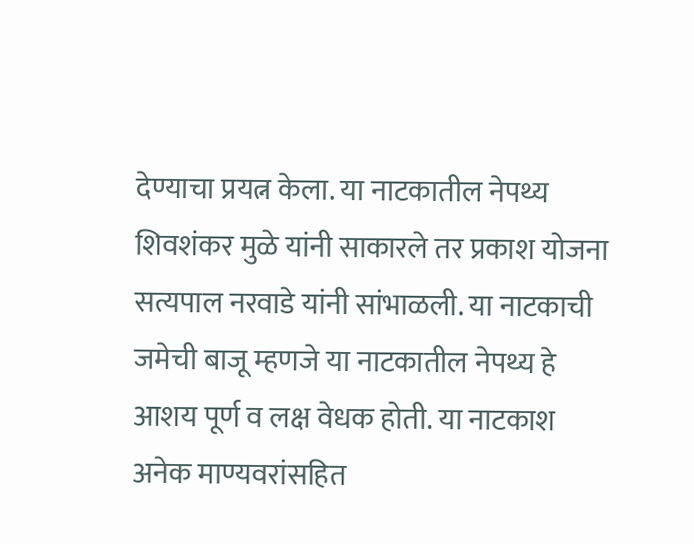देण्याचा प्रयत्न केला. या नाटकातील नेपथ्य शिवशंकर मुळे यांनी साकारले तर प्रकाश योजना सत्यपाल नरवाडे यांनी सांभाळली. या नाटकाची जमेची बाजू म्हणजे या नाटकातील नेपथ्य हे आशय पूर्ण व लक्ष वेधक होती. या नाटकाश अनेक माण्यवरांसहित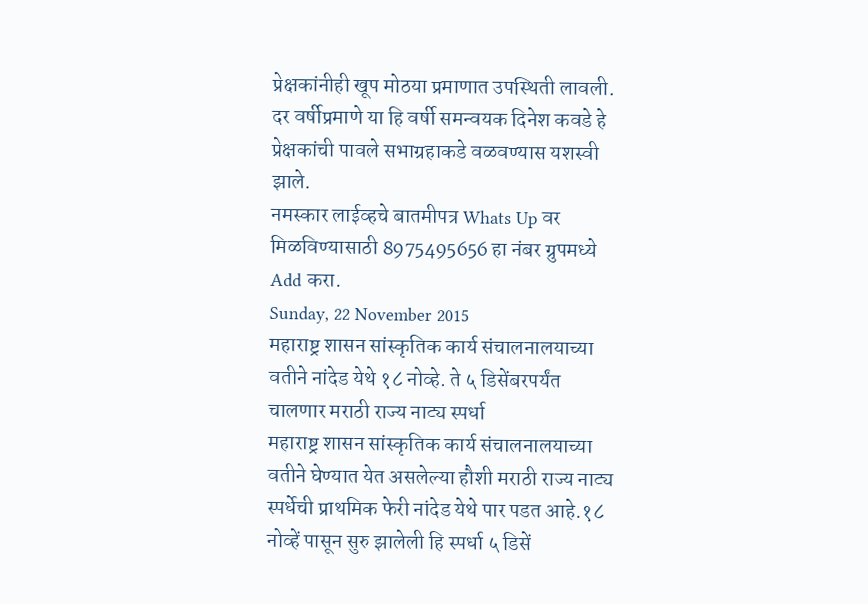प्रेक्षकांनीही खूप मोठया प्रमाणात उपस्थिती लावली. दर वर्षीप्रमाणे या हि वर्षी समन्वयक दिनेश कवडे हे प्रेक्षकांची पावले सभाग्रहाकडे वळवण्यास यशस्वी झाले.
नमस्कार लाईव्हचे बातमीपत्र Whats Up वर मिळविण्यासाठी 8975495656 हा नंबर ग्रुपमध्ये Add करा.
Sunday, 22 November 2015
महाराष्ट्र शासन सांस्कृतिक कार्य संचालनालयाच्या वतीने नांदेड येथे १८ नोव्हे. ते ५ डिसेंबरपर्यंत चालणार मराठी राज्य नाट्य स्पर्धा
महाराष्ट्र शासन सांस्कृतिक कार्य संचालनालयाच्या वतीने घेण्यात येत असलेल्या हौशी मराठी राज्य नाट्य स्पर्धेची प्राथमिक फेरी नांदेड येथे पार पडत आहे.१८ नोव्हें पासून सुरु झालेली हि स्पर्धा ५ डिसें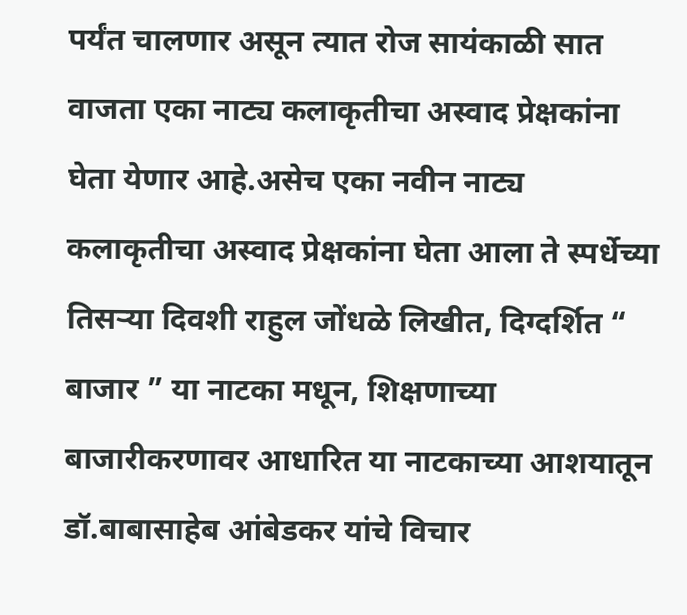पर्यंत चालणार असून त्यात रोज सायंकाळी सात वाजता एका नाट्य कलाकृतीचा अस्वाद प्रेक्षकांना घेता येणार आहे.असेच एका नवीन नाट्य कलाकृतीचा अस्वाद प्रेक्षकांना घेता आला ते स्पर्धेच्या तिसऱ्या दिवशी राहुल जोंधळे लिखीत, दिग्दर्शित “ बाजार ” या नाटका मधून, शिक्षणाच्या बाजारीकरणावर आधारित या नाटकाच्या आशयातून डॉ.बाबासाहेब आंबेडकर यांचे विचार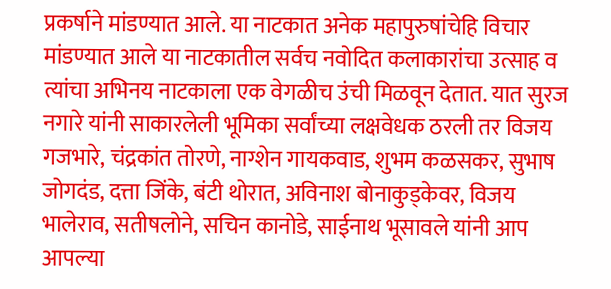प्रकर्षाने मांडण्यात आले. या नाटकात अनेक महापुरुषांचेहि विचार मांडण्यात आले या नाटकातील सर्वच नवोदित कलाकारांचा उत्साह व त्यांचा अभिनय नाटकाला एक वेगळीच उंची मिळवून देतात. यात सुरज नगारे यांनी साकारलेली भूमिका सर्वांच्या लक्षवेधक ठरली तर विजय गजभारे, चंद्रकांत तोरणे, नाग्शेन गायकवाड, शुभम कळसकर, सुभाष जोगदंड, दत्ता जिंके, बंटी थोरात, अविनाश बोनाकुड्केवर, विजय भालेराव, सतीषलोने, सचिन कानोडे, साईनाथ भूसावले यांनी आप आपल्या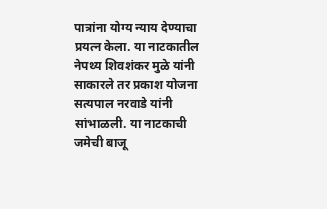पात्रांना योग्य न्याय देण्याचा प्रयत्न केला. या नाटकातील नेपथ्य शिवशंकर मुळे यांनी साकारले तर प्रकाश योजना सत्यपाल नरवाडे यांनी सांभाळली. या नाटकाची जमेची बाजू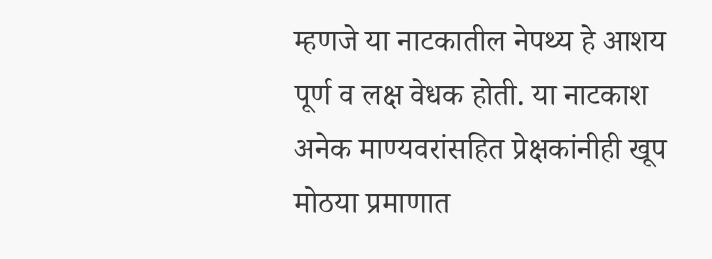म्हणजे या नाटकातील नेपथ्य हे आशय पूर्ण व लक्ष वेधक होती. या नाटकाश अनेक माण्यवरांसहित प्रेक्षकांनीही खूप मोठया प्रमाणात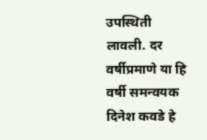उपस्थिती लावली. दर वर्षीप्रमाणे या हि वर्षी समन्वयक दिनेश कवडे हे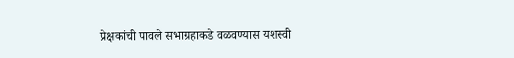प्रेक्षकांची पावले सभाग्रहाकडे वळवण्यास यशस्वी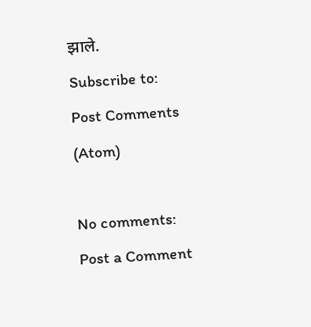झाले.
Subscribe to:
Post Comments (Atom)

No comments:
Post a Comment